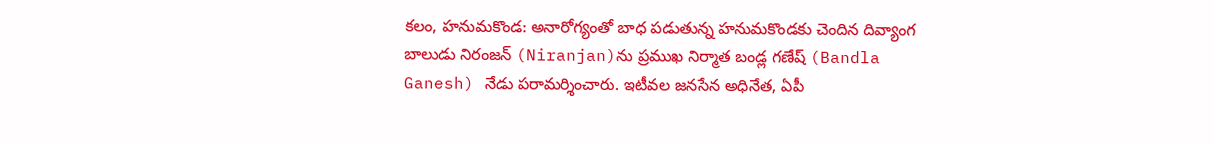కలం, హనుమకొండ: అనారోగ్యంతో బాధ పడుతున్న హనుమకొండకు చెందిన దివ్యాంగ బాలుడు నిరంజన్ (Niranjan)ను ప్రముఖ నిర్మాత బండ్ల గణేష్ (Bandla Ganesh) నేడు పరామర్శించారు. ఇటీవల జనసేన అధినేత, ఏపీ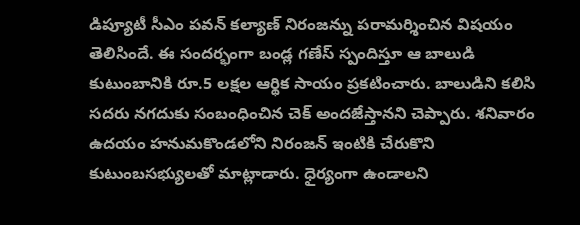డిప్యూటీ సీఎం పవన్ కల్యాణ్ నిరంజన్ను పరామర్శించిన విషయం తెలిసిందే. ఈ సందర్భంగా బండ్ల గణేస్ స్పందిస్తూ ఆ బాలుడి కుటుంబానికి రూ.5 లక్షల ఆర్థిక సాయం ప్రకటించారు. బాలుడిని కలిసి సదరు నగదుకు సంబంధించిన చెక్ అందజేస్తానని చెప్పారు. శనివారం ఉదయం హనుమకొండలోని నిరంజన్ ఇంటికి చేరుకొని కుటుంబసభ్యులతో మాట్లాడారు. ధైర్యంగా ఉండాలని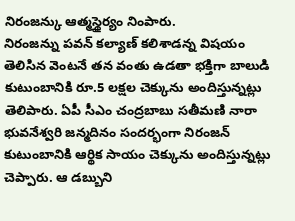నిరంజన్కు ఆత్మస్థైర్యం నింపారు.
నిరంజన్ను పవన్ కల్యాణ్ కలిశాడన్న విషయం తెలిసిన వెంటనే తన వంతు ఉడతా భక్తిగా బాలుడి కుటుంబానికి రూ.5 లక్షల చెక్కును అందిస్తున్నట్లు తెలిపారు. ఏపీ సీఎం చంద్రబాబు సతీమణి నారా భువనేశ్వరి జన్మదినం సందర్భంగా నిరంజన్ కుటుంబానికి ఆర్థిక సాయం చెక్కును అందిస్తున్నట్లు చెప్పారు. ఆ డబ్బుని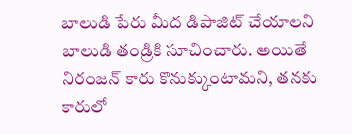బాలుడి పేరు మీద డిపాజిట్ చేయాలని బాలుడి తండ్రికి సూచించారు. అయితే నిరంజన్ కారు కొనుక్కుంటామని, తనకు కారులో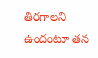తిరగాలని ఉందంటూ తన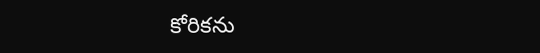కోరికను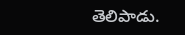తెలిపాడు.